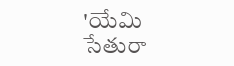'యేమి సేతురా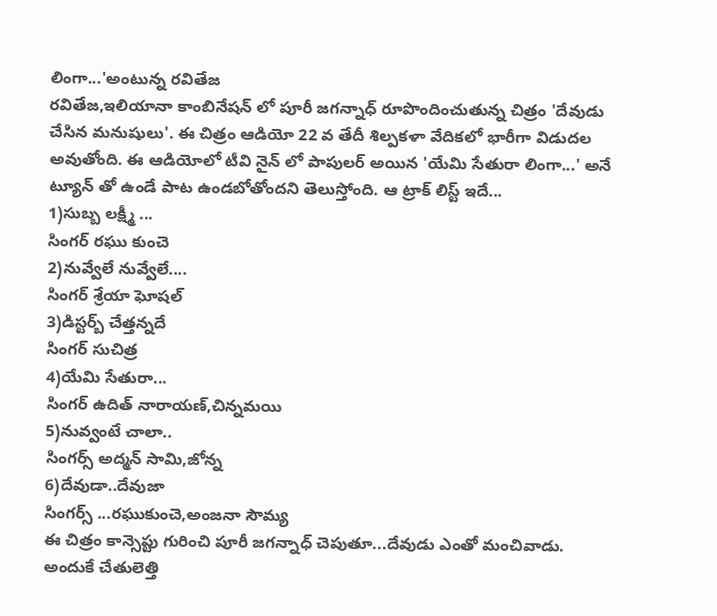లింగా...'అంటున్న రవితేజ
రవితేజ,ఇలియానా కాంబినేషన్ లో పూరీ జగన్నాధ్ రూపొందించుతున్న చిత్రం 'దేవుడు చేసిన మనుషులు'. ఈ చిత్రం ఆడియో 22 వ తేదీ శిల్పకళా వేదికలో భారీగా విడుదల అవుతోంది. ఈ ఆడియోలో టీవి నైన్ లో పాపులర్ అయిన 'యేమి సేతురా లింగా...' అనే ట్యూన్ తో ఉండే పాట ఉండబోతోందని తెలుస్తోంది. ఆ ట్రాక్ లిస్ట్ ఇదే...
1)సుబ్బ లక్ష్మీ ...
సింగర్ రఘు కుంచె
2)నువ్వేలే నువ్వేలే....
సింగర్ శ్రేయా ఘోషల్
3)డిస్టర్బ్ చేత్తన్నదే
సింగర్ సుచిత్ర
4)యేమి సేతురా...
సింగర్ ఉదిత్ నారాయణ్,చిన్నమయి
5)నువ్వంటే చాలా..
సింగర్స్ అద్మన్ సామి,జోన్న
6)దేవుడా..దేవుజా
సింగర్స్ ...రఘుకుంచె,అంజనా సౌమ్య
ఈ చిత్రం కాన్సెప్టు గురించి పూరీ జగన్నాధ్ చెపుతూ...దేవుడు ఎంతో మంచివాడు. అందుకే చేతులెత్తి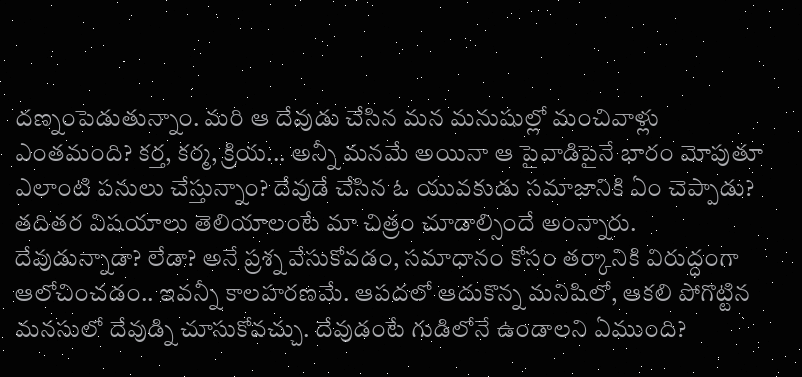దణ్నంపెడుతున్నాం. మరి ఆ దేవుడు చేసిన మన మనుషుల్లో మంచివాళ్లు ఎంతమంది? కర్త, కర్మ, క్రియ... అన్నీ మనమే అయినా ఆ పైవాడిపైనే భారం మోపుతూ ఎలాంటి పనులు చేస్తున్నాం? దేవుడే చేసిన ఓ యువకుడు సమాజానికి ఏం చెప్పాడు? తదితర విషయాలు తెలియాలంటే మా చిత్రం చూడాల్సిందే అంన్నారు.
దేవుడున్నాడా? లేడా? అనే ప్రశ్న వేసుకోవడం, సమాధానం కోసం తర్కానికి విరుద్ధంగా ఆలోచించడం.. ఇవన్నీ కాలహరణమే. ఆపదలో ఆదుకొన్న మనిషిలో, ఆకలి పోగొట్టిన మనసులో దేవుడ్ని చూసుకోవచ్చు. దేవుడంటే గుడిలోనే ఉండాలని ఏముంది?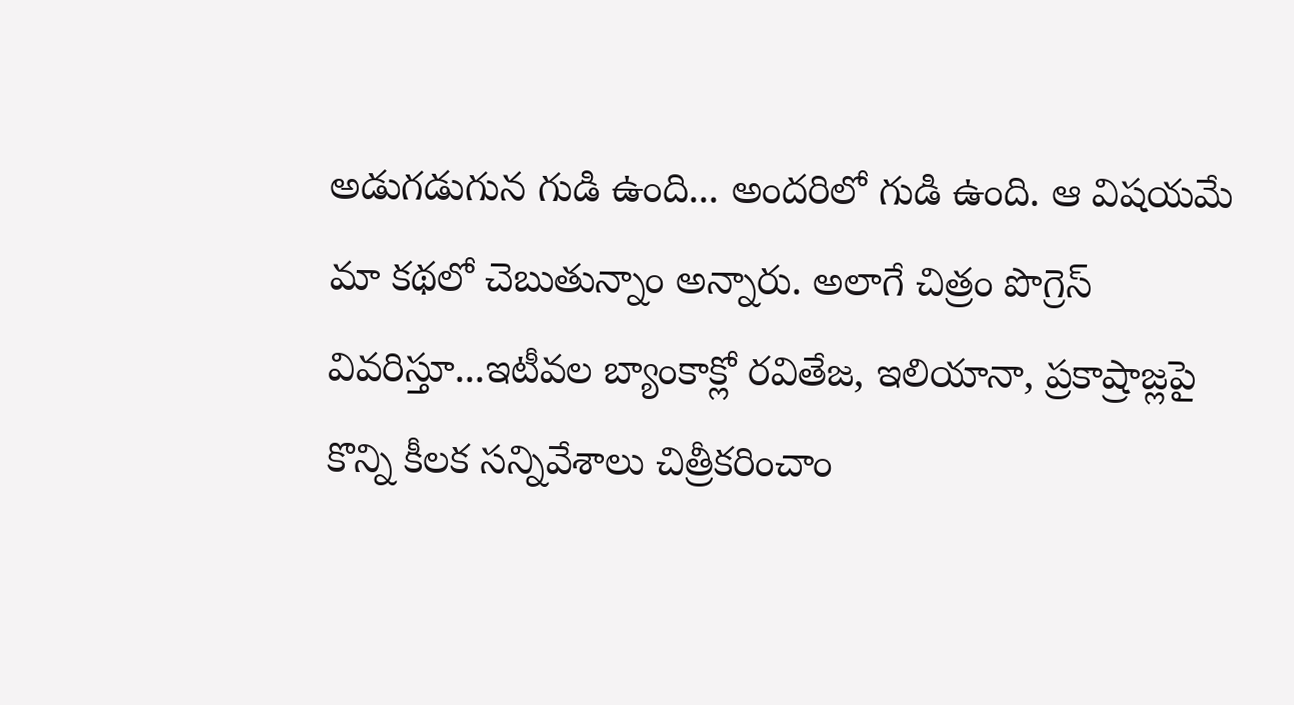అడుగడుగున గుడి ఉంది... అందరిలో గుడి ఉంది. ఆ విషయమే మా కథలో చెబుతున్నాం అన్నారు. అలాగే చిత్రం పొగ్రెస్ వివరిస్తూ...ఇటీవల బ్యాంకాక్లో రవితేజ, ఇలియానా, ప్రకాష్రాజ్లపై కొన్ని కీలక సన్నివేశాలు చిత్రీకరించాం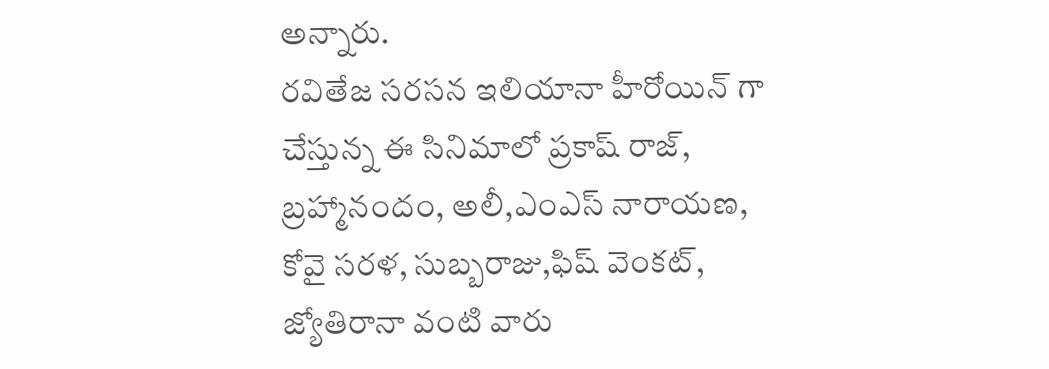అన్నారు.
రవితేజ సరసన ఇలియానా హీరోయిన్ గా చేస్తున్న ఈ సినిమాలో ప్రకాష్ రాజ్, బ్రహ్మానందం, అలీ,ఎంఎస్ నారాయణ, కోవై సరళ, సుబ్బరాజు,ఫిష్ వెంకట్, జ్యోతిరానా వంటి వారు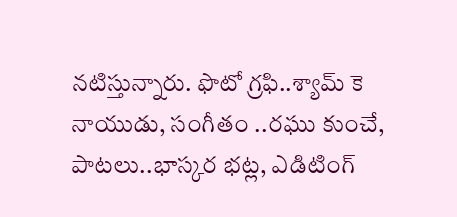నటిస్తున్నారు. ఫొటో గ్రఫి..శ్యామ్ కె నాయుడు, సంగీతం ..రఘు కుంచే, పాటలు..భాస్కర భట్ల, ఎడిటింగ్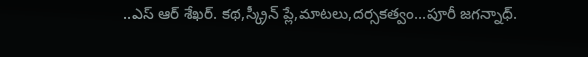..ఎస్ ఆర్ శేఖర్. కథ,స్క్రీన్ ప్లే,మాటలు,దర్సకత్వం...పూరీ జగన్నాధ్.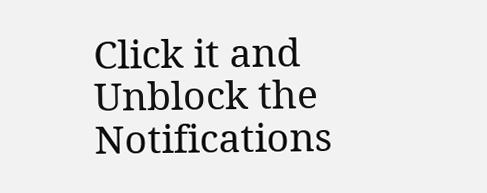Click it and Unblock the Notifications